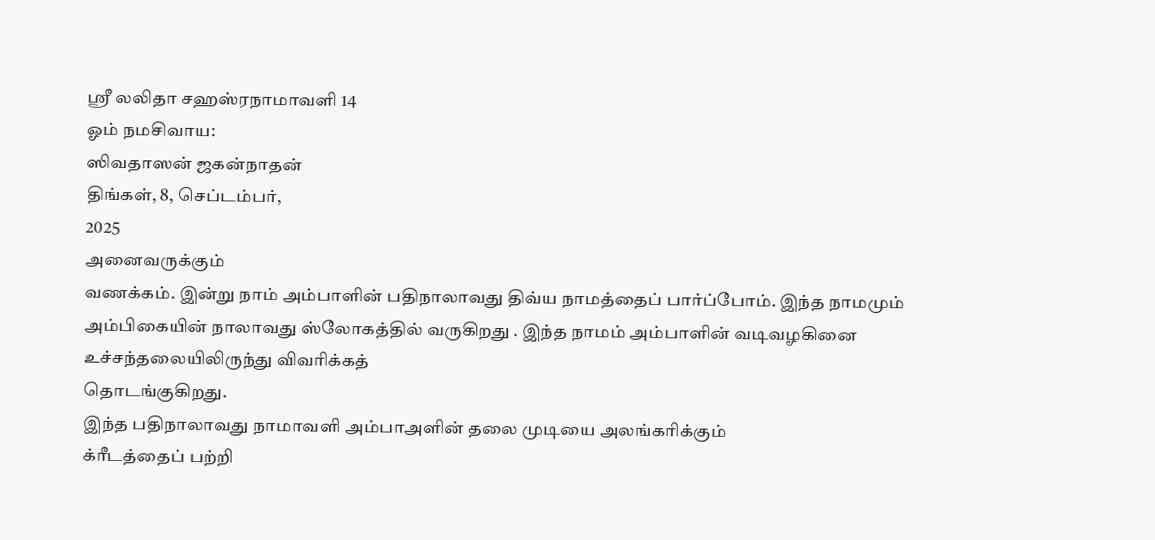ஸ்ரீ லலிதா சஹஸ்ரநாமாவளி 14
ஓம் நமசிவாய:
ஸிவதாஸன் ஜகன்நாதன்
திங்கள், 8, செப்டம்பர்,
2025
அனைவருக்கும்
வணக்கம். இன்று நாம் அம்பாளின் பதிநாலாவது திவ்ய நாமத்தைப் பார்ப்போம். இந்த நாமமும் அம்பிகையின் நாலாவது ஸ்லோகத்தில் வருகிறது . இந்த நாமம் அம்பாளின் வடிவழகினை உச்சந்தலையிலிருந்து விவரிக்கத்
தொடங்குகிறது.
இந்த பதிநாலாவது நாமாவளி அம்பாஅளின் தலை முடியை அலங்கரிக்கும்
க்ரீடத்தைப் பற்றி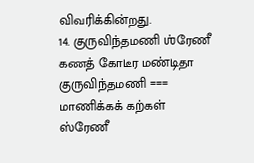விவரிக்கின்றது.
14. குருவிந்தமணி ஶ்ரேணீ கணத் கோடீர மண்டிதா
குருவிந்தமணி === மாணிக்கக் கற்கள்
ஸ்ரேணீ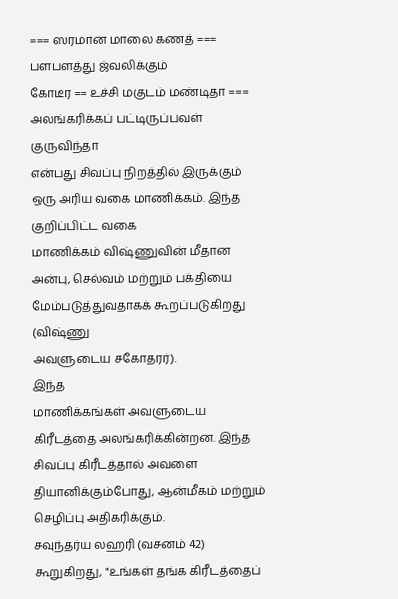=== ஸரமான மாலை கணத் === பளபளத்து ஜ்வலிக்கும்
கோடீர == உச்சி மகுடம் மண்டிதா === அலங்கரிக்கப் பட்டிருப்பவள்
குருவிந்தா
என்பது சிவப்பு நிறத்தில் இருக்கும் ஒரு அரிய வகை மாணிக்கம். இந்த குறிப்பிட்ட வகை
மாணிக்கம் விஷ்ணுவின் மீதான அன்பு, செல்வம் மற்றும் பக்தியை மேம்படுத்துவதாகக் கூறப்படுகிறது (விஷ்ணு
அவளுடைய சகோதரர்).
இந்த
மாணிக்கங்கள் அவளுடைய கிரீடத்தை அலங்கரிக்கின்றன. இந்த சிவப்பு கிரீடத்தால் அவளை
தியானிக்கும்போது, ஆன்மீகம் மற்றும் செழிப்பு அதிகரிக்கும்.
சவுந்தர்ய லஹரி (வசனம் 42) கூறுகிறது, "உங்கள் தங்க கிரீடத்தைப்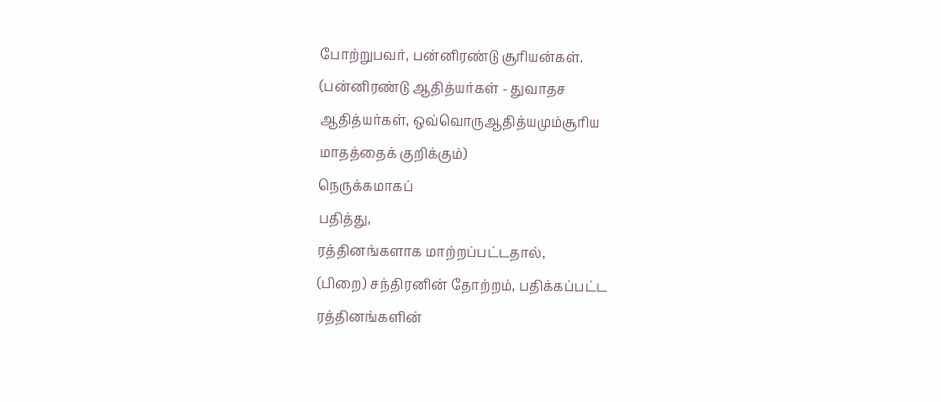போற்றுபவர், பன்னிரண்டு சூரியன்கள்.
(பன்னிரண்டு ஆதித்யர்கள் - துவாதச
ஆதித்யர்கள், ஒவ்வொருஆதித்யமும்சூரிய
மாதத்தைக் குறிக்கும்)
நெருக்கமாகப்
பதித்து,
ரத்தினங்களாக மாற்றப்பட்டதால்,
(பிறை) சந்திரனின் தோற்றம், பதிக்கப்பட்ட ரத்தினங்களின்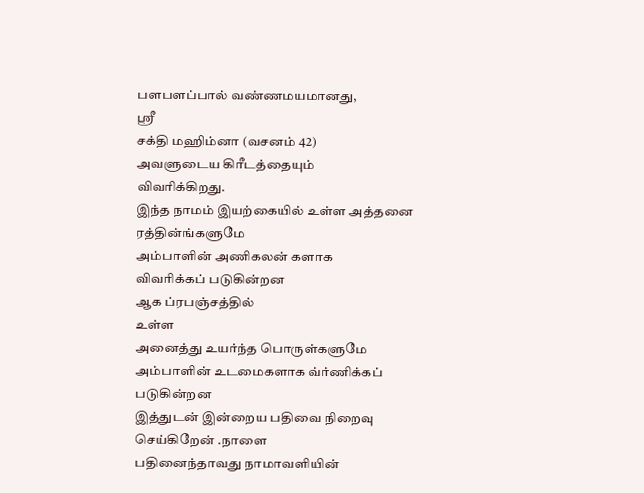பளபளப்பால் வண்ணமயமானது,
ஸ்ரீ
சக்தி மஹிம்னா (வசனம் 42)
அவளுடைய கிரீடத்தையும்
விவரிக்கிறது.
இந்த நாமம் இயற்கையில் உள்ள அத்தனை ரத்தின்ங்களுமே
அம்பாளின் அணிகலன் களாக
விவரிக்கப் படுகின்றன
ஆக ப்ரபஞ்சத்தில்
உள்ள
அனைத்து உயர்ந்த பொருள்களுமே
அம்பாளின் உடமைகளாக வ்ர்ணிக்கப் படுகின்றன
இத்துடன் இன்றைய பதிவை நிறைவு
செய்கிறேன் .நாளை
பதினைந்தாவது நாமாவளியின்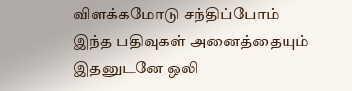விளக்கமோடு சந்திப்போம்
இந்த பதிவுகள் அனைத்தையும் இதனுடனே ஒலி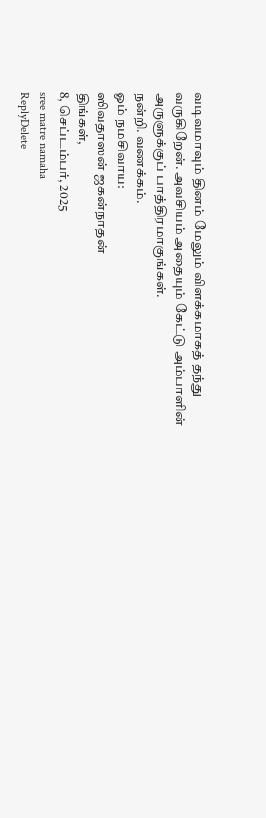வடிவமாவும் தினம் மேலும் விளக்கமாகத் தந்து வருகிறேன். அவசியம் அதையும் கேட்டு அம்பாளின் அருளுக்குப் பாத்திரமாகுங்கள்.
நன்றி. வணக்கம்.
ஓம் நமசிவாய:
ஸிவதாஸன் ஜகன்நாதன்
திங்கள்,
8, செப்டம்பர், 2025
sree matre namaha
ReplyDelete